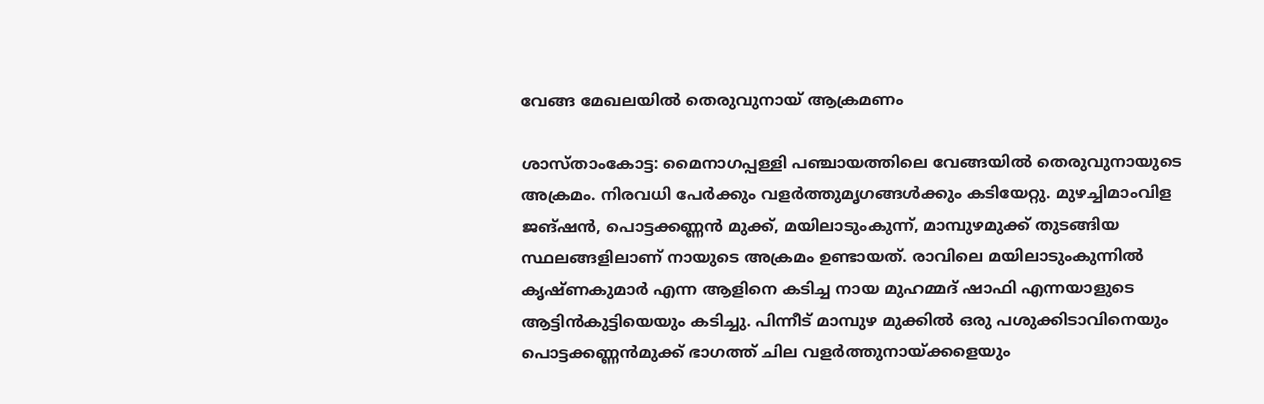വേങ്ങ മേഖലയിൽ തെരുവുനായ് ആക്രമണം

ശാസ്താംകോട്ട: മൈനാഗപ്പള്ളി പഞ്ചായത്തിലെ വേങ്ങയിൽ തെരുവുനായുടെ അക്രമം. നിരവധി പേർക്കും വളർത്തുമൃഗങ്ങൾക്കും കടിയേറ്റു. മുഴച്ചിമാംവിള ജങ്ഷൻ, പൊട്ടക്കണ്ണൻ മുക്ക്, മയിലാടുംകുന്ന്, മാമ്പുഴമുക്ക് തുടങ്ങിയ സ്ഥലങ്ങളിലാണ് നായുടെ അക്രമം ഉണ്ടായത്. രാവിലെ മയിലാടുംകുന്നിൽ കൃഷ്ണകുമാർ എന്ന ആളിനെ കടിച്ച നായ മുഹമ്മദ് ഷാഫി എന്നയാളുടെ ആട്ടിൻകുട്ടിയെയും കടിച്ചു. പിന്നീട് മാമ്പുഴ മുക്കിൽ ഒരു പശുക്കിടാവിനെയും പൊട്ടക്കണ്ണൻമുക്ക് ഭാഗത്ത് ചില വളർത്തുനായ്ക്കളെയും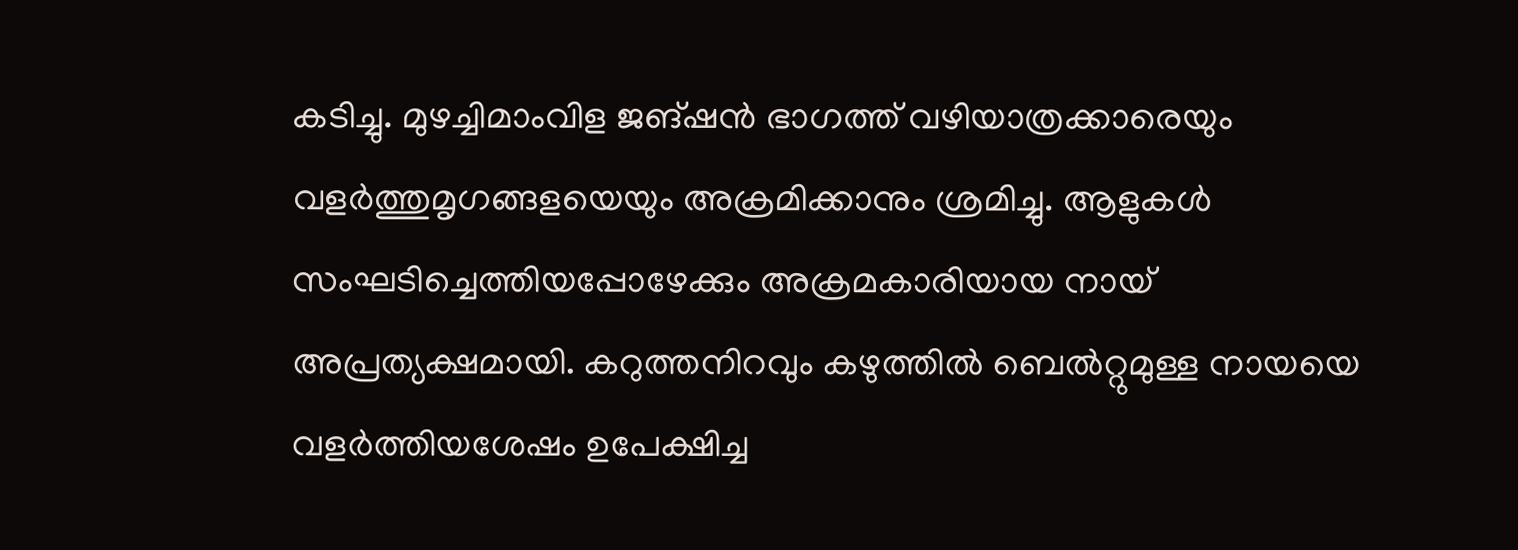കടിച്ചു. മുഴച്ചിമാംവിള ജങ്ഷൻ ഭാഗത്ത് വഴിയാത്രക്കാരെയും വളർത്തുമൃഗങ്ങളയെയും അക്രമിക്കാനും ശ്രമിച്ചു. ആളുകൾ സംഘടിച്ചെത്തിയപ്പോഴേക്കും അക്രമകാരിയായ നായ് അപ്രത്യക്ഷമായി. കറുത്തനിറവും കഴുത്തിൽ ബെൽറ്റുമുള്ള നായയെ വളർത്തിയശേഷം ഉപേക്ഷിച്ച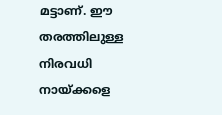മട്ടാണ്. ഈ തരത്തിലുള്ള നിരവധി നായ്ക്കളെ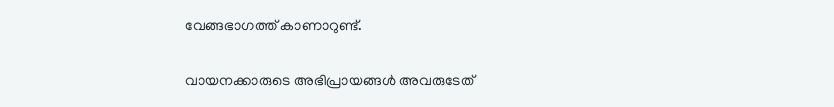വേങ്ങഭാഗത്ത് കാണാറുണ്ട്.

വായനക്കാരുടെ അഭിപ്രായങ്ങള്‍ അവരുടേത്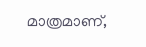മാത്രമാണ്,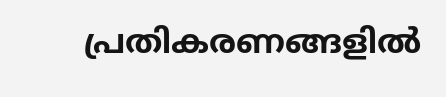പ്രതികരണങ്ങളിൽ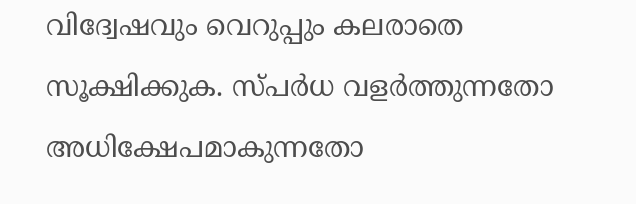വിദ്വേഷവും വെറുപ്പും കലരാതെ സൂക്ഷിക്കുക. സ്പർധ വളർത്തുന്നതോ അധിക്ഷേപമാകുന്നതോ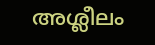അശ്ലീലം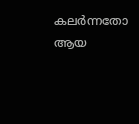കലർന്നതോ ആയ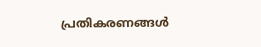പ്രതികരണങ്ങൾ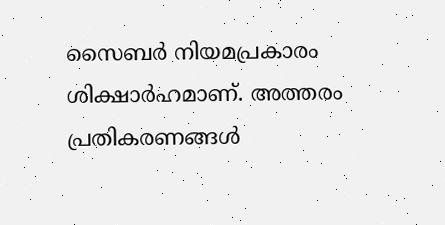സൈബർ നിയമപ്രകാരം ശിക്ഷാർഹമാണ്. അത്തരം പ്രതികരണങ്ങൾ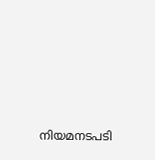നിയമനടപടി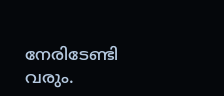നേരിടേണ്ടി വരും.